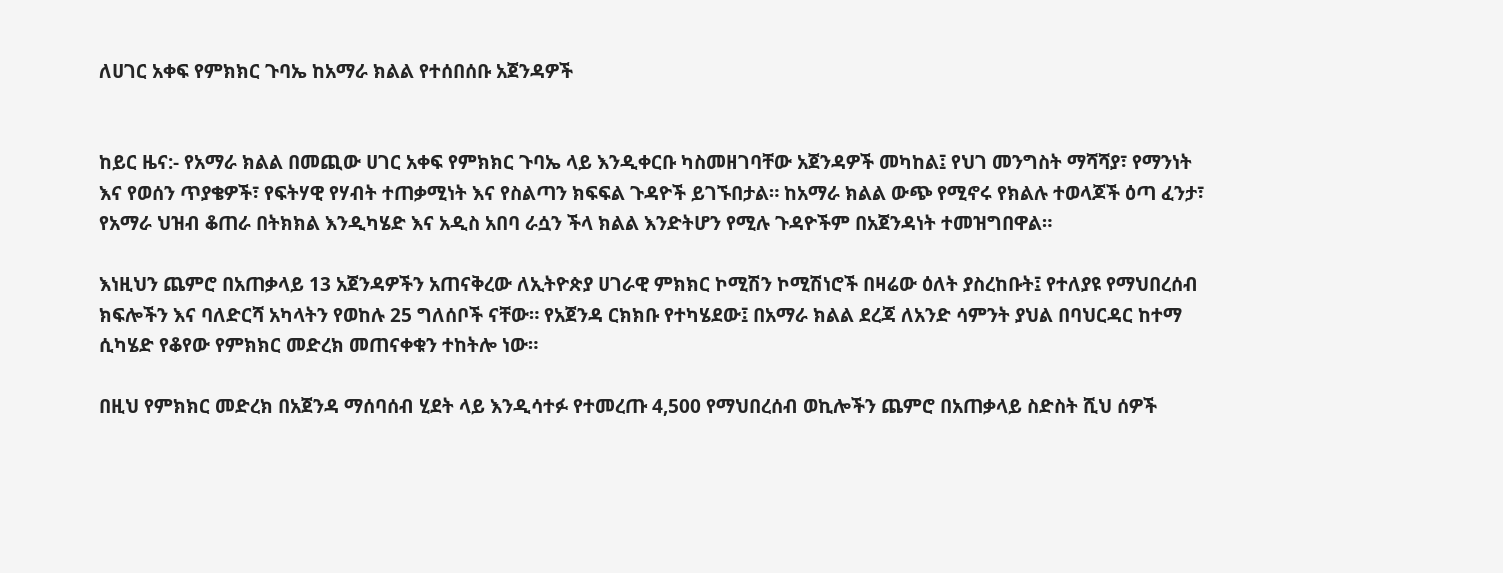ለሀገር አቀፍ የምክክር ጉባኤ ከአማራ ክልል የተሰበሰቡ አጀንዳዎች


ከይር ዜና:- የአማራ ክልል በመጪው ሀገር አቀፍ የምክክር ጉባኤ ላይ እንዲቀርቡ ካስመዘገባቸው አጀንዳዎች መካከል፤ የህገ መንግስት ማሻሻያ፣ የማንነት እና የወሰን ጥያቄዎች፣ የፍትሃዊ የሃብት ተጠቃሚነት እና የስልጣን ክፍፍል ጉዳዮች ይገኙበታል። ከአማራ ክልል ውጭ የሚኖሩ የክልሉ ተወላጆች ዕጣ ፈንታ፣ የአማራ ህዝብ ቆጠራ በትክክል እንዲካሄድ እና አዲስ አበባ ራሷን ችላ ክልል እንድትሆን የሚሉ ጉዳዮችም በአጀንዳነት ተመዝግበዋል።

እነዚህን ጨምሮ በአጠቃላይ 13 አጀንዳዎችን አጠናቅረው ለኢትዮጵያ ሀገራዊ ምክክር ኮሚሽን ኮሚሽነሮች በዛሬው ዕለት ያስረከቡት፤ የተለያዩ የማህበረሰብ ክፍሎችን እና ባለድርሻ አካላትን የወከሉ 25 ግለሰቦች ናቸው። የአጀንዳ ርክክቡ የተካሄደው፤ በአማራ ክልል ደረጃ ለአንድ ሳምንት ያህል በባህርዳር ከተማ ሲካሄድ የቆየው የምክክር መድረክ መጠናቀቁን ተከትሎ ነው።

በዚህ የምክክር መድረክ በአጀንዳ ማሰባሰብ ሂደት ላይ እንዲሳተፉ የተመረጡ 4,500 የማህበረሰብ ወኪሎችን ጨምሮ በአጠቃላይ ስድስት ሺህ ሰዎች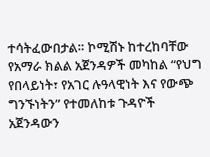ተሳትፈውበታል። ኮሚሽኑ ከተረከባቸው የአማራ ክልል አጀንዳዎች መካከል “የህግ የበላይነት፣ የአገር ሉዓላዊነት እና የውጭ ግንኙነትን” የተመለከቱ ጉዳዮች አጀንዳውን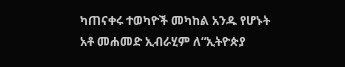ካጠናቀሩ ተወካዮች መካከል አንዱ የሆኑት አቶ መሐመድ ኢብራሂም ለ“ኢትዮጵያ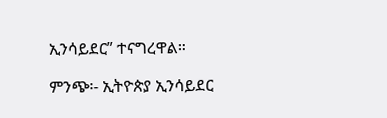ኢንሳይደር” ተናግረዋል።

ምንጭ፡- ኢትዮጵያ ኢንሳይደር